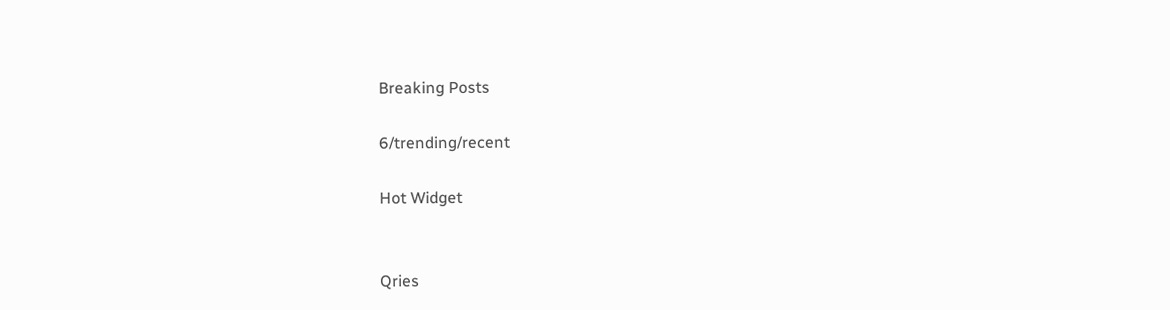Breaking Posts

6/trending/recent

Hot Widget


Qries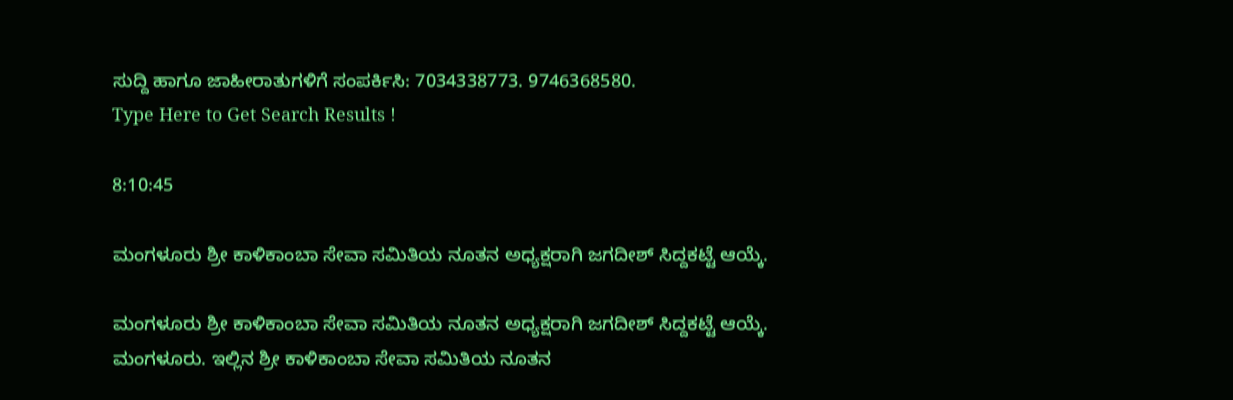ಸುದ್ದಿ ಹಾಗೂ ಜಾಹೀರಾತುಗಳಿಗೆ ಸಂಪರ್ಕಿಸಿ: 7034338773. 9746368580.
Type Here to Get Search Results !

8:10:45

ಮಂಗಳೂರು ಶ್ರೀ ಕಾಳಿಕಾಂಬಾ ಸೇವಾ ಸಮಿತಿಯ ನೂತನ ಅಧ್ಯಕ್ಷರಾಗಿ ಜಗದೀಶ್ ಸಿದ್ದಕಟ್ಟೆ ಆಯ್ಕೆ.

ಮಂಗಳೂರು ಶ್ರೀ ಕಾಳಿಕಾಂಬಾ ಸೇವಾ ಸಮಿತಿಯ ನೂತನ ಅಧ್ಯಕ್ಷರಾಗಿ ಜಗದೀಶ್ ಸಿದ್ದಕಟ್ಟೆ ಆಯ್ಕೆ.
ಮಂಗಳೂರು. ಇಲ್ಲಿನ ಶ್ರೀ ಕಾಳಿಕಾಂಬಾ ಸೇವಾ ಸಮಿತಿಯ ನೂತನ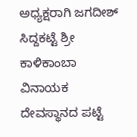ಅಧ್ಯಕ್ಷರಾಗಿ ಜಗದೀಶ್ ಸಿದ್ದಕಟ್ಟೆ ಶ್ರೀ ಕಾಳಿಕಾಂಬಾ ವಿನಾಯಕ ದೇವಸ್ಥಾನದ ಪಟ್ಟೆ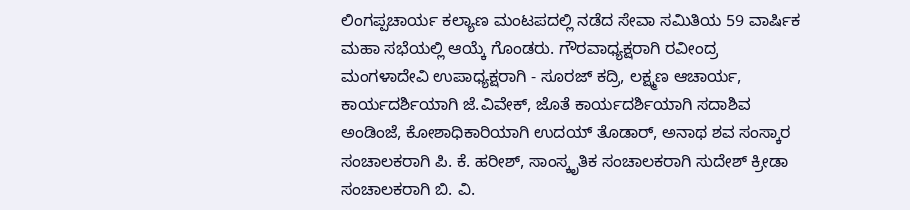ಲಿಂಗಪ್ಪಚಾರ್ಯ ಕಲ್ಯಾಣ ಮಂಟಪದಲ್ಲಿ ನಡೆದ ಸೇವಾ ಸಮಿತಿಯ 59 ವಾರ್ಷಿಕ ಮಹಾ ಸಭೆಯಲ್ಲಿ ಆಯ್ಕೆ ಗೊಂಡರು. ಗೌರವಾಧ್ಯಕ್ಷರಾಗಿ ರವೀಂದ್ರ ಮಂಗಳಾದೇವಿ ಉಪಾಧ್ಯಕ್ಷರಾಗಿ - ಸೂರಜ್ ಕದ್ರಿ, ಲಕ್ಷ್ಮಣ ಆಚಾರ್ಯ, ಕಾರ್ಯದರ್ಶಿಯಾಗಿ ಜೆ.ವಿವೇಕ್, ಜೊತೆ ಕಾರ್ಯದರ್ಶಿಯಾಗಿ ಸದಾಶಿವ ಅಂಡಿಂಜೆ, ಕೋಶಾಧಿಕಾರಿಯಾಗಿ ಉದಯ್ ತೊಡಾರ್, ಅನಾಥ ಶವ ಸಂಸ್ಕಾರ ಸಂಚಾಲಕರಾಗಿ ಪಿ. ಕೆ. ಹರೀಶ್, ಸಾಂಸ್ಕೃತಿಕ ಸಂಚಾಲಕರಾಗಿ ಸುದೇಶ್ ಕ್ರೀಡಾ ಸಂಚಾಲಕರಾಗಿ ಬಿ. ವಿ.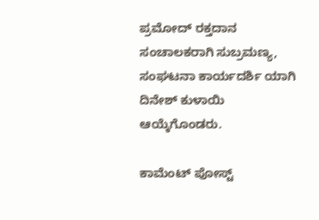ಪ್ರಮೋದ್ ರಕ್ತದಾನ ಸಂಚಾಲಕರಾಗಿ ಸುಬ್ರಮಣ್ಯ, ಸಂಘಟನಾ ಕಾರ್ಯದರ್ಶಿ ಯಾಗಿ ದಿನೇಶ್ ಕುಳಾಯಿ ಆಯ್ಕೆಗೊಂಡರು.

ಕಾಮೆಂಟ್‌‌ ಪೋಸ್ಟ್‌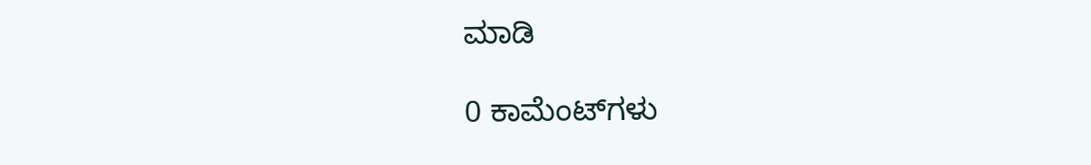ಮಾಡಿ

0 ಕಾಮೆಂಟ್‌ಗಳು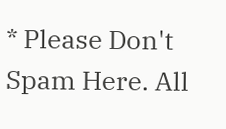* Please Don't Spam Here. All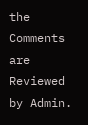the Comments are Reviewed by Admin.